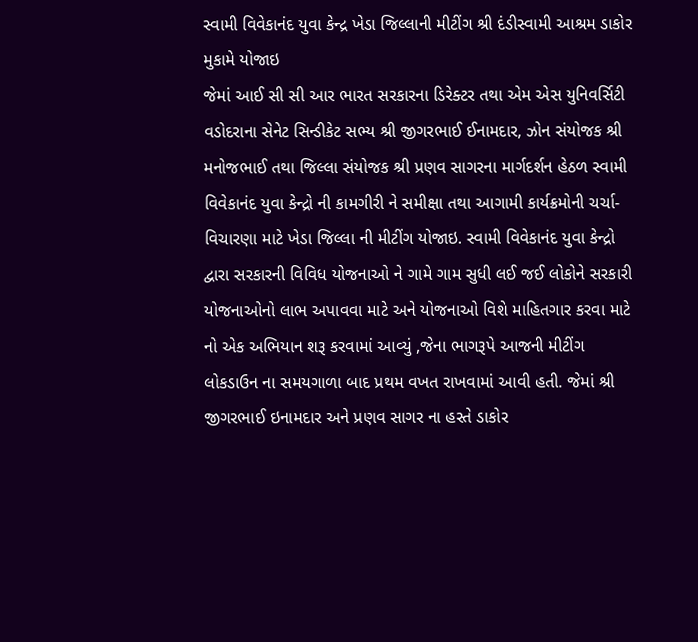સ્વામી વિવેકાનંદ યુવા કેન્દ્ર ખેડા જિલ્લાની મીટીંગ શ્રી દંડીસ્વામી આશ્રમ ડાકોર મુકામે યોજાઇ
જેમાં આઈ સી સી આર ભારત સરકારના ડિરેક્ટર તથા એમ એસ યુનિવર્સિટી વડોદરાના સેનેટ સિન્ડીકેટ સભ્ય શ્રી જીગરભાઈ ઈનામદાર, ઝોન સંયોજક શ્રી મનોજભાઈ તથા જિલ્લા સંયોજક શ્રી પ્રણવ સાગરના માર્ગદર્શન હેઠળ સ્વામી વિવેકાનંદ યુવા કેન્દ્રો ની કામગીરી ને સમીક્ષા તથા આગામી કાર્યક્રમોની ચર્ચા-વિચારણા માટે ખેડા જિલ્લા ની મીટીંગ યોજાઇ. સ્વામી વિવેકાનંદ યુવા કેન્દ્રો દ્વારા સરકારની વિવિધ યોજનાઓ ને ગામે ગામ સુધી લઈ જઈ લોકોને સરકારી યોજનાઓનો લાભ અપાવવા માટે અને યોજનાઓ વિશે માહિતગાર કરવા માટે નો એક અભિયાન શરૂ કરવામાં આવ્યું ,જેના ભાગરૂપે આજની મીટીંગ લોકડાઉન ના સમયગાળા બાદ પ્રથમ વખત રાખવામાં આવી હતી. જેમાં શ્રી જીગરભાઈ ઇનામદાર અને પ્રણવ સાગર ના હસ્તે ડાકોર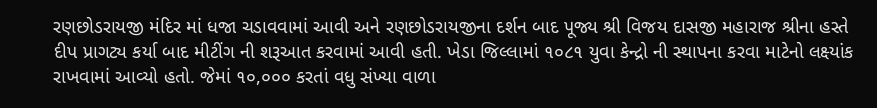રણછોડરાયજી મંદિર માં ધજા ચડાવવામાં આવી અને રણછોડરાયજીના દર્શન બાદ પૂજ્ય શ્રી વિજય દાસજી મહારાજ શ્રીના હસ્તે દીપ પ્રાગટ્ય કર્યા બાદ મીટીંગ ની શરૂઆત કરવામાં આવી હતી. ખેડા જિલ્લામાં ૧૦૮૧ યુવા કેન્દ્રો ની સ્થાપના કરવા માટેનો લક્ષ્યાંક રાખવામાં આવ્યો હતો. જેમાં ૧૦,૦૦૦ કરતાં વધુ સંખ્યા વાળા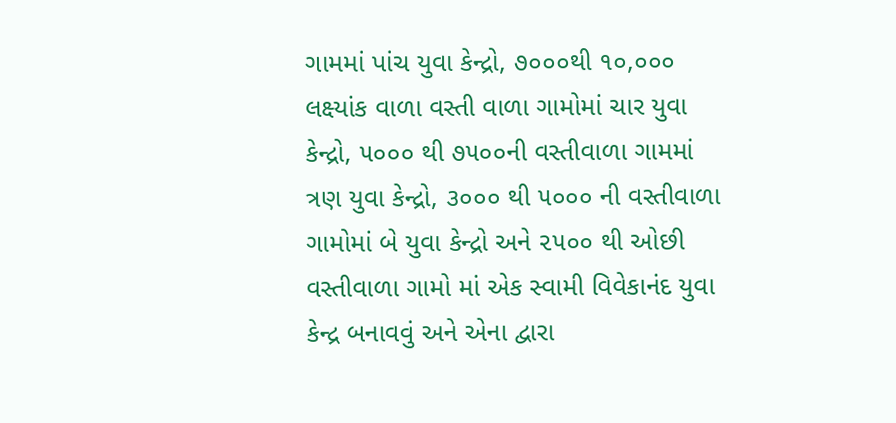ગામમાં પાંચ યુવા કેન્દ્રો, ૭૦૦૦થી ૧૦,૦૦૦ લક્ષ્યાંક વાળા વસ્તી વાળા ગામોમાં ચાર યુવા કેન્દ્રો, ૫૦૦૦ થી ૭૫૦૦ની વસ્તીવાળા ગામમાં ત્રણ યુવા કેન્દ્રો, ૩૦૦૦ થી ૫૦૦૦ ની વસ્તીવાળા ગામોમાં બે યુવા કેન્દ્રો અને ૨૫૦૦ થી ઓછી વસ્તીવાળા ગામો માં એક સ્વામી વિવેકાનંદ યુવા કેન્દ્ર બનાવવું અને એના દ્વારા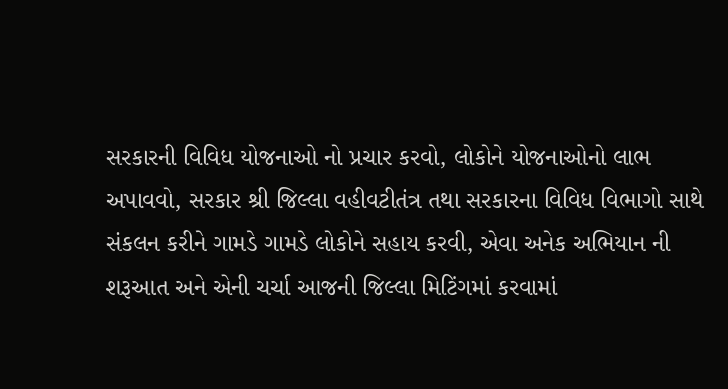સરકારની વિવિધ યોજનાઓ નો પ્રચાર કરવો, લોકોને યોજનાઓનો લાભ અપાવવો, સરકાર શ્રી જિલ્લા વહીવટીતંત્ર તથા સરકારના વિવિધ વિભાગો સાથે સંકલન કરીને ગામડે ગામડે લોકોને સહાય કરવી, એવા અનેક અભિયાન ની શરૂઆત અને એની ચર્ચા આજની જિલ્લા મિટિંગમાં કરવામાં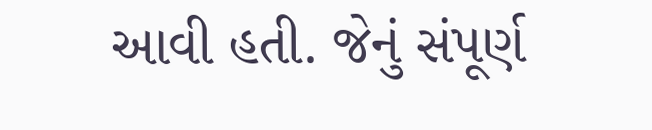આવી હતી. જેનું સંપૂર્ણ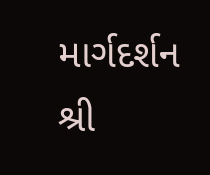માર્ગદર્શન શ્રી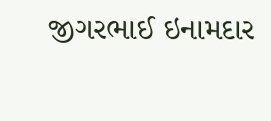જીગરભાઈ ઇનામદાર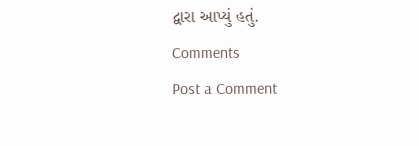દ્વારા આપ્યું હતું.
Comments
Post a Comment